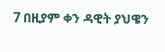7 በዚያም ቀን ዳዊት ያህዌን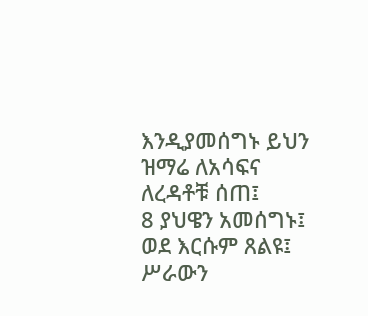እንዲያመሰግኑ ይህን ዝማሬ ለአሳፍና ለረዳቶቹ ሰጠ፤
8 ያህዌን አመሰግኑ፤ ወደ እርሱም ጸልዩ፤
ሥራውን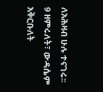ለአሕዛብ ሁሉ ተናገሩ፡፡
9 ዘምሩለት፣ ውዳሴም አቅርቡለት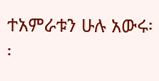ተአምራቱን ሁሉ አውሩ፡፡